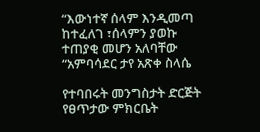“እውነተኛ ሰላም እንዲመጣ ከተፈለገ ፣ሰላምን ያወኩ ተጠያቂ መሆን አለባቸው “አምባሳደር ታየ አጽቀ ስላሴ

የተባበሩት መንግስታት ድርጅት የፀጥታው ምክርቤት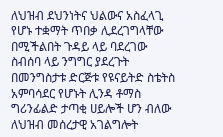ለህዝብ ደህንነትና ህልውና አስፈላጊ የሆኑ ተቋማት ጥበቃ ሊደረገግላቸው በሚችልበት ጉዳይ ላይ ባደረገው ስብሰባ ላይ ንግግር ያደረጉት በመንግስታቱ ድርጅቱ የዩናይትድ ስቴትስ አምባሳደር የሆኑት ሊንዳ ቶማስ ግሪንፊልድ ታጣቂ ሀይሎች ሆን ብለው ለህዝብ መሰረታዊ አገልግሎት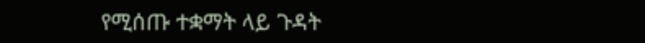የሚሰጡ ተቋማት ላይ ጉዳት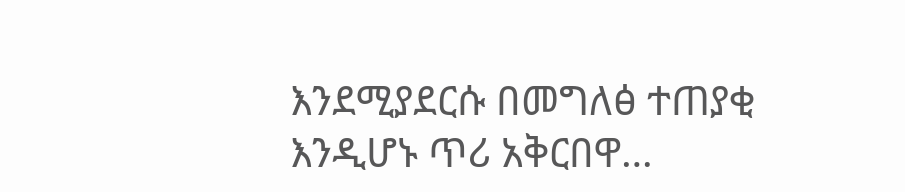እንደሚያደርሱ በመግለፅ ተጠያቂ እንዲሆኑ ጥሪ አቅርበዋ…